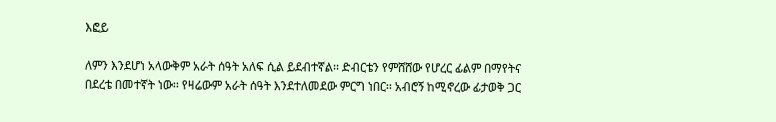እፎይ

ለምን እንደሆነ አላውቅም አራት ሰዓት አለፍ ሲል ይደብተኛል፡፡ ድብርቴን የምሸሸው የሆረር ፊልም በማየትና በደረቴ በመተኛት ነው፡፡ የዛሬውም አራት ሰዓት እንደተለመደው ምርግ ነበር፡፡ አብሮኝ ከሚኖረው ፊታወቅ ጋር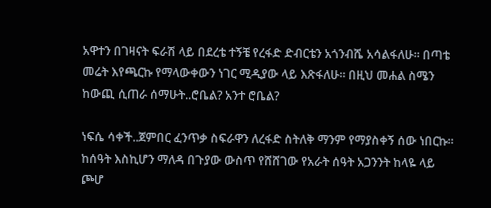አዋተን በገዛናት ፍራሽ ላይ በደረቴ ተኝቼ የረፋድ ድብርቴን አጎንብሼ አሳልፋለሁ፡፡ በጣቴ መሬት እየጫርኩ የማላውቀውን ነገር ሚዲያው ላይ እጽፋለሁ። በዚህ መሐል ስሜን ከውጪ ሲጠራ ሰማሁት..ሮቤል? አንተ ሮቤል?

ነፍሴ ሳቀች..ጀምበር ፈንጥቃ ስፍራዋን ለረፋድ ስትለቅ ማንም የማያስቀኝ ሰው ነበርኩ፡፡ ከሰዓት እስኪሆን ማለዳ በጉያው ውስጥ የሸሸገው የአራት ሰዓት አጋንንት ከላዬ ላይ ጮሆ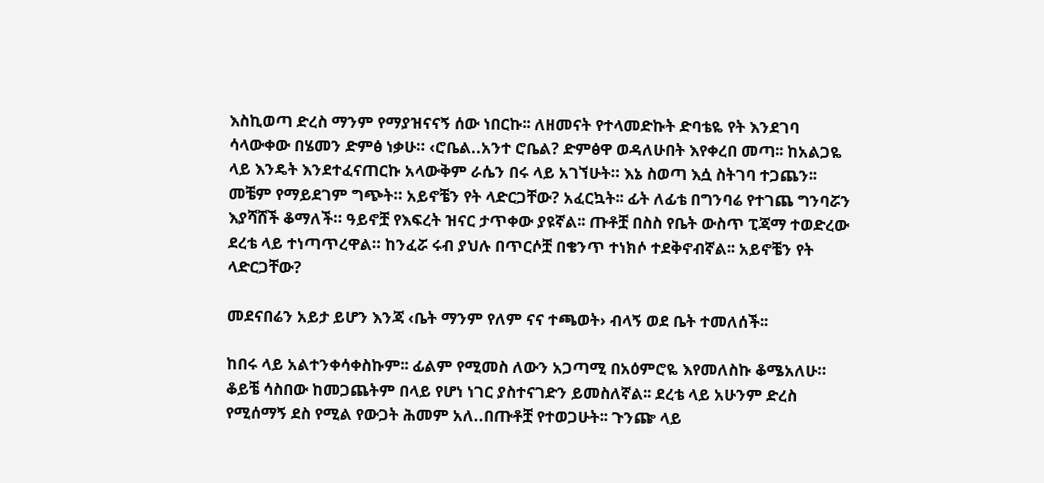እስኪወጣ ድረስ ማንም የማያዝናናኝ ሰው ነበርኩ፡፡ ለዘመናት የተላመድኩት ድባቴዬ የት እንደገባ ሳላውቀው በሄመን ድምፅ ነቃሁ። ‹ሮቤል..አንተ ሮቤል? ድምፅዋ ወዳለሁበት እየቀረበ መጣ፡፡ ከአልጋዬ ላይ እንዴት እንደተፈናጠርኩ አላውቅም ራሴን በሩ ላይ አገኘሁት። እኔ ስወጣ እሷ ስትገባ ተጋጨን፡፡ መቼም የማይደገም ግጭት። አይኖቼን የት ላድርጋቸው? አፈርኳት፡፡ ፊት ለፊቴ በግንባሬ የተገጨ ግንባሯን እያሻሸች ቆማለች። ዓይኖቿ የእፍረት ዝናር ታጥቀው ያዩኛል፡፡ ጡቶቿ በስስ የቤት ውስጥ ፒጃማ ተወድረው ደረቴ ላይ ተነጣጥረዋል። ከንፈሯ ሩብ ያህሉ በጥርሶቿ በቄንጥ ተነክሶ ተደቅኖብኛል፡፡ አይኖቼን የት ላድርጋቸው?

መደናበሬን አይታ ይሆን እንጃ ‹ቤት ማንም የለም ናና ተጫወት› ብላኝ ወደ ቤት ተመለሰች፡፡

ከበሩ ላይ አልተንቀሳቀስኩም፡፡ ፊልም የሚመስ ለውን አጋጣሚ በአዕምሮዬ እየመለስኩ ቆሜአለሁ። ቆይቼ ሳስበው ከመጋጨትም በላይ የሆነ ነገር ያስተናገድን ይመስለኛል፡፡ ደረቴ ላይ አሁንም ድረስ የሚሰማኝ ደስ የሚል የውጋት ሕመም አለ..በጡቶቿ የተወጋሁት፡፡ ጉንጬ ላይ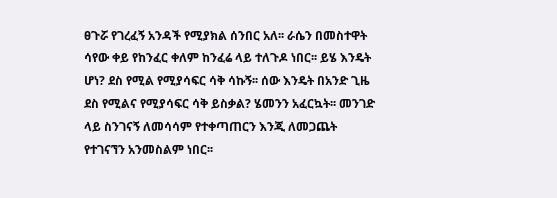ፀጉሯ የገረፈኝ አንዳች የሚያክል ሰንበር አለ፡፡ ራሴን በመስተዋት ሳየው ቀይ የከንፈር ቀለም ከንፈሬ ላይ ተለጉዶ ነበር፡፡ ይሄ እንዴት ሆነ? ደስ የሚል የሚያሳፍር ሳቅ ሳኩኝ፡፡ ሰው እንዴት በአንድ ጊዜ ደስ የሚልና የሚያሳፍር ሳቅ ይስቃል? ሄመንን አፈርኳት፡፡ መንገድ ላይ ስንገናኝ ለመሳሳም የተቀጣጠርን እንጂ ለመጋጨት የተገናኘን አንመስልም ነበር፡፡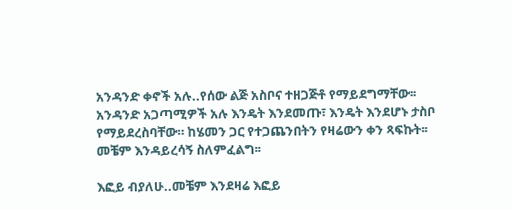አንዳንድ ቀኖች አሉ..የሰው ልጅ አስቦና ተዘጋጅቶ የማይደግማቸው፡፡ አንዳንድ አጋጣሚዎች አሉ እንዴት እንደመጡ፣ እንዴት እንደሆኑ ታስቦ የማይደረስባቸው። ከሄመን ጋር የተጋጨንበትን የዛሬውን ቀን ጻፍኩት፡፡ መቼም እንዳይረሳኝ ስለምፈልግ፡፡

እፎይ ብያለሁ..መቼም እንደዛሬ እፎይ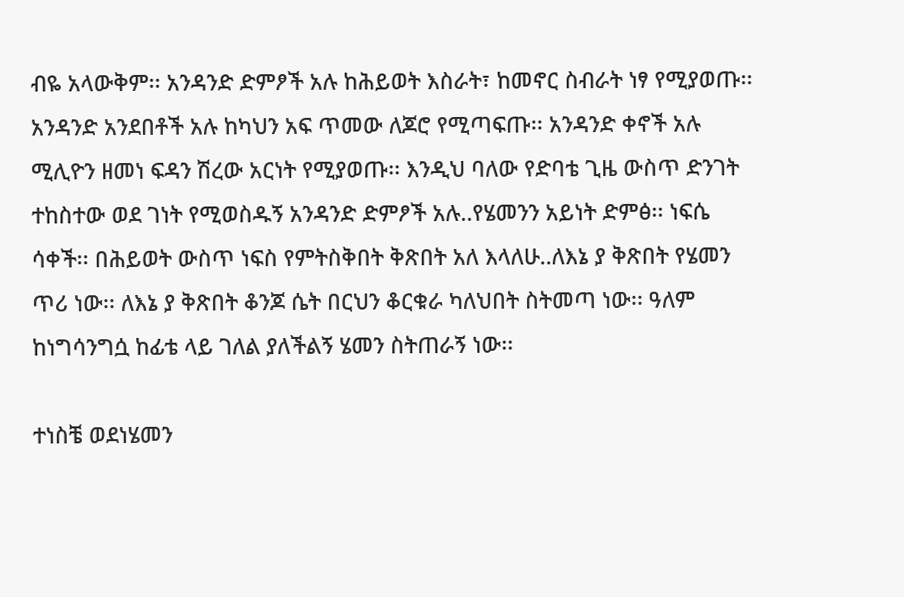ብዬ አላውቅም፡፡ አንዳንድ ድምፆች አሉ ከሕይወት እስራት፣ ከመኖር ስብራት ነፃ የሚያወጡ፡፡ አንዳንድ አንደበቶች አሉ ከካህን አፍ ጥመው ለጆሮ የሚጣፍጡ፡፡ አንዳንድ ቀኖች አሉ ሚሊዮን ዘመነ ፍዳን ሽረው አርነት የሚያወጡ፡፡ እንዲህ ባለው የድባቴ ጊዜ ውስጥ ድንገት ተከስተው ወደ ገነት የሚወስዱኝ አንዳንድ ድምፆች አሉ..የሄመንን አይነት ድምፅ፡፡ ነፍሴ ሳቀች፡፡ በሕይወት ውስጥ ነፍስ የምትስቅበት ቅጽበት አለ እላለሁ..ለእኔ ያ ቅጽበት የሄመን ጥሪ ነው፡፡ ለእኔ ያ ቅጽበት ቆንጆ ሴት በርህን ቆርቁራ ካለህበት ስትመጣ ነው፡፡ ዓለም ከነግሳንግሷ ከፊቴ ላይ ገለል ያለችልኝ ሄመን ስትጠራኝ ነው፡፡

ተነስቼ ወደነሄመን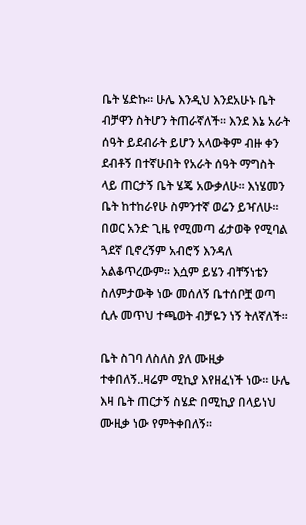ቤት ሄድኩ፡፡ ሁሌ እንዲህ እንደአሁኑ ቤት ብቻዋን ስትሆን ትጠራኛለች፡፡ እንደ እኔ አራት ሰዓት ይደብራት ይሆን አላውቅም ብዙ ቀን ደብቶኝ በተኛሁበት የአራት ሰዓት ማግስት ላይ ጠርታኝ ቤት ሄጄ አውቃለሁ፡፡ እነሄመን ቤት ከተከራየሁ ስምንተኛ ወሬን ይዣለሁ፡፡ በወር አንድ ጊዜ የሚመጣ ፊታወቅ የሚባል ጓደኛ ቢኖረኝም አብሮኝ እንዳለ አልቆጥረውም፡፡ እሷም ይሄን ብቸኝነቴን ስለምታውቅ ነው መሰለኝ ቤተሰቦቿ ወጣ ሲሉ መጥህ ተጫወት ብቻዬን ነኝ ትለኛለች፡፡

ቤት ስገባ ለስለስ ያለ ሙዚቃ ተቀበለኝ..ዛሬም ሚኪያ እየዘፈነች ነው፡፡ ሁሌ እዛ ቤት ጠርታኝ ስሄድ በሚኪያ በላይነህ ሙዚቃ ነው የምትቀበለኝ።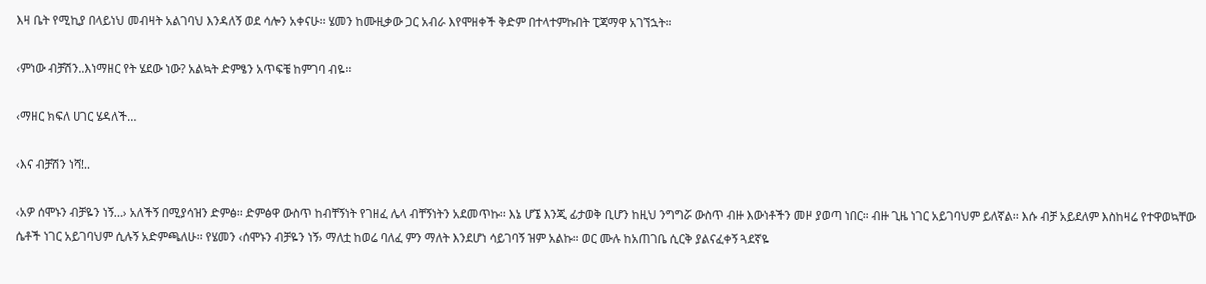እዛ ቤት የሚኪያ በላይነህ መብዛት አልገባህ እንዳለኝ ወደ ሳሎን አቀናሁ፡፡ ሄመን ከሙዚቃው ጋር አብራ እየሞዘቀች ቅድም በተላተምኩበት ፒጃማዋ አገኘኋት።

‹ምነው ብቻሽን..እነማዘር የት ሄደው ነው? አልኳት ድምፄን አጥፍቼ ከምገባ ብዬ፡፡

‹ማዘር ክፍለ ሀገር ሄዳለች…

‹እና ብቻሽን ነሻ!..

‹አዎ ሰሞኑን ብቻዬን ነኝ…› አለችኝ በሚያሳዝን ድምፅ፡፡ ድምፅዋ ውስጥ ከብቸኝነት የገዘፈ ሌላ ብቸኝነትን አደመጥኩ፡፡ እኔ ሆኜ እንጂ ፊታወቅ ቢሆን ከዚህ ንግግሯ ውስጥ ብዙ እውነቶችን መዞ ያወጣ ነበር። ብዙ ጊዜ ነገር አይገባህም ይለኛል፡፡ እሱ ብቻ አይደለም እስከዛሬ የተዋወኳቸው ሴቶች ነገር አይገባህም ሲሉኝ አድምጫለሁ፡፡ የሄመን ‹ሰሞኑን ብቻዬን ነኝ› ማለቷ ከወሬ ባለፈ ምን ማለት እንደሆነ ሳይገባኝ ዝም አልኩ። ወር ሙሉ ከአጠገቤ ሲርቅ ያልናፈቀኝ ጓደኛዬ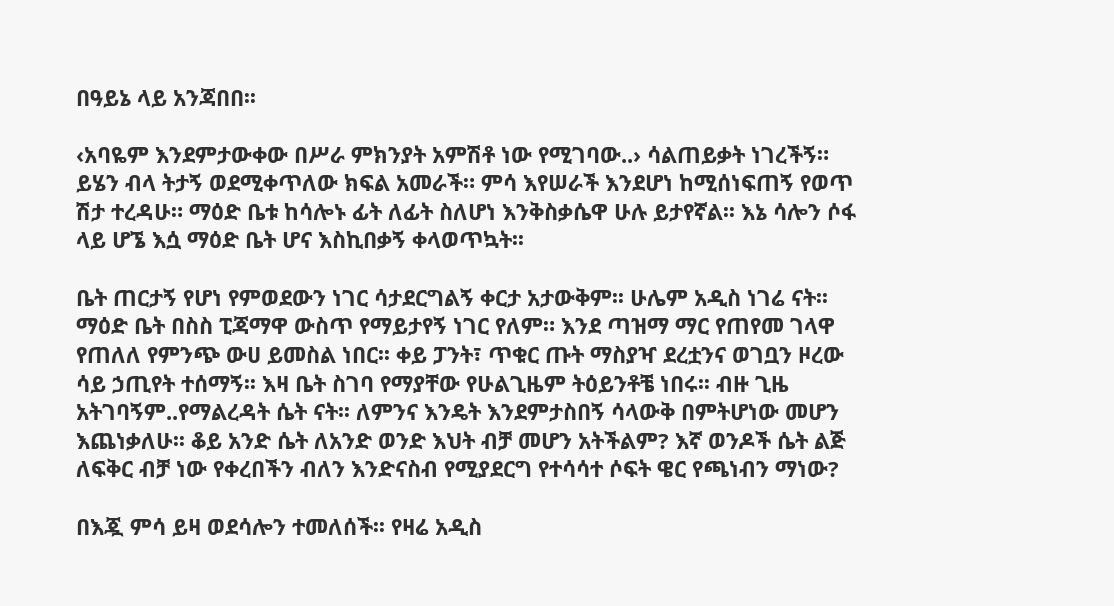በዓይኔ ላይ አንጃበበ፡፡

‹አባዬም እንደምታውቀው በሥራ ምክንያት አምሽቶ ነው የሚገባው..› ሳልጠይቃት ነገረችኝ። ይሄን ብላ ትታኝ ወደሚቀጥለው ክፍል አመራች። ምሳ እየሠራች እንደሆነ ከሚሰነፍጠኝ የወጥ ሽታ ተረዳሁ። ማዕድ ቤቱ ከሳሎኑ ፊት ለፊት ስለሆነ እንቅስቃሴዋ ሁሉ ይታየኛል፡፡ እኔ ሳሎን ሶፋ ላይ ሆኜ እሷ ማዕድ ቤት ሆና እስኪበቃኝ ቀላወጥኳት፡፡

ቤት ጠርታኝ የሆነ የምወደውን ነገር ሳታደርግልኝ ቀርታ አታውቅም፡፡ ሁሌም አዲስ ነገሬ ናት፡፡ ማዕድ ቤት በስስ ፒጃማዋ ውስጥ የማይታየኝ ነገር የለም። እንደ ጣዝማ ማር የጠየመ ገላዋ የጠለለ የምንጭ ውሀ ይመስል ነበር፡፡ ቀይ ፓንት፣ ጥቁር ጡት ማስያዣ ደረቷንና ወገቧን ዞረው ሳይ ኃጢየት ተሰማኝ፡፡ እዛ ቤት ስገባ የማያቸው የሁልጊዜም ትዕይንቶቼ ነበሩ፡፡ ብዙ ጊዜ አትገባኝም..የማልረዳት ሴት ናት፡፡ ለምንና እንዴት እንደምታስበኝ ሳላውቅ በምትሆነው መሆን እጨነቃለሁ፡፡ ቆይ አንድ ሴት ለአንድ ወንድ እህት ብቻ መሆን አትችልም? እኛ ወንዶች ሴት ልጅ ለፍቅር ብቻ ነው የቀረበችን ብለን እንድናስብ የሚያደርግ የተሳሳተ ሶፍት ዌር የጫነብን ማነው?

በእጇ ምሳ ይዛ ወደሳሎን ተመለሰች፡፡ የዛሬ አዲስ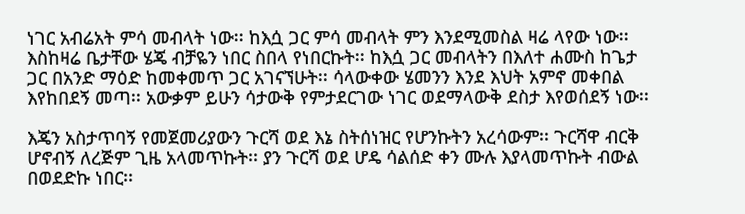ነገር አብሬአት ምሳ መብላት ነው፡፡ ከእሷ ጋር ምሳ መብላት ምን እንደሚመስል ዛሬ ላየው ነው፡፡ እስከዛሬ ቤታቸው ሄጄ ብቻዬን ነበር ስበላ የነበርኩት፡፡ ከእሷ ጋር መብላትን በእለተ ሐሙስ ከጌታ ጋር በአንድ ማዕድ ከመቀመጥ ጋር አገናኘሁት፡፡ ሳላውቀው ሄመንን እንደ እህት አምኖ መቀበል እየከበደኝ መጣ፡፡ አውቃም ይሁን ሳታውቅ የምታደርገው ነገር ወደማላውቅ ደስታ እየወሰደኝ ነው፡፡

እጄን አስታጥባኝ የመጀመሪያውን ጉርሻ ወደ እኔ ስትሰነዝር የሆንኩትን አረሳውም፡፡ ጉርሻዋ ብርቅ ሆኖብኝ ለረጅም ጊዜ አላመጥኩት፡፡ ያን ጉርሻ ወደ ሆዴ ሳልሰድ ቀን ሙሉ እያላመጥኩት ብውል በወደድኩ ነበር፡፡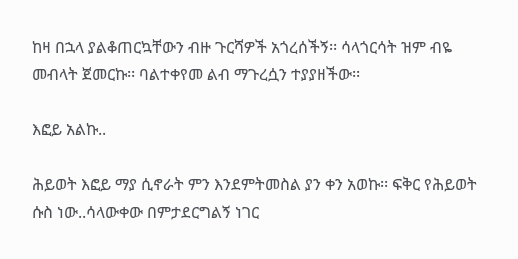ከዛ በኋላ ያልቆጠርኳቸውን ብዙ ጉርሻዎች አጎረሰችኝ፡፡ ሳላጎርሳት ዝም ብዬ መብላት ጀመርኩ፡፡ ባልተቀየመ ልብ ማጉረሷን ተያያዘችው፡፡

እፎይ አልኩ..

ሕይወት እፎይ ማያ ሲኖራት ምን እንደምትመስል ያን ቀን አወኩ፡፡ ፍቅር የሕይወት ሱስ ነው..ሳላውቀው በምታደርግልኝ ነገር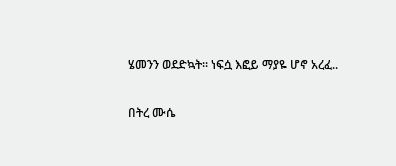ሄመንን ወደድኳት፡፡ ነፍሷ እፎይ ማያዬ ሆኖ አረፈ..

በትረ ሙሴ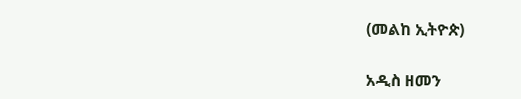(መልከ ኢትዮጵ)

አዲስ ዘመን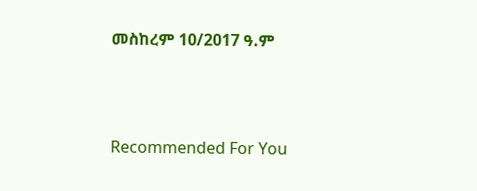መስከረም 10/2017 ዓ.ም



Recommended For You